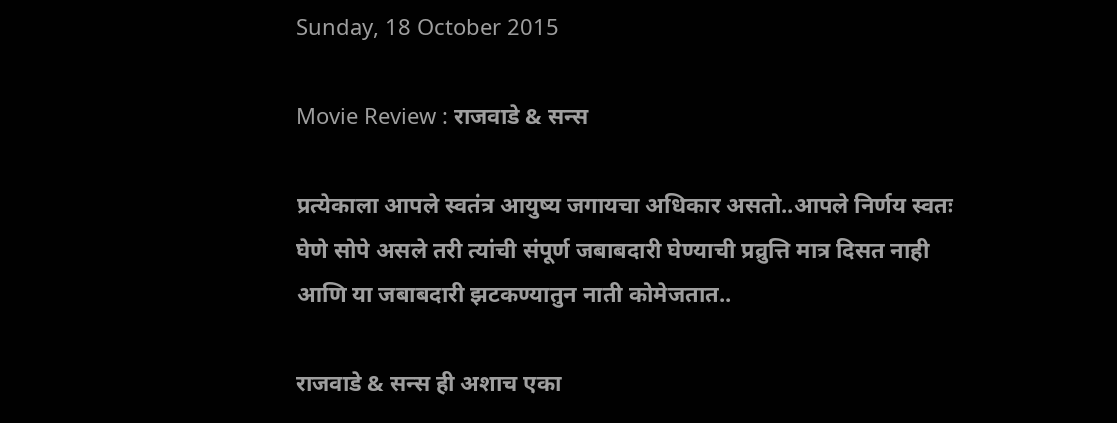Sunday, 18 October 2015

Movie Review : राजवाडे & सन्स

प्रत्येकाला आपले स्वतंत्र आयुष्य जगायचा अधिकार असतो..आपले निर्णय स्वतः घेणे सोपे असले तरी त्यांची संपूर्ण जबाबदारी घेण्याची प्रव्रुत्ति मात्र दिसत नाही आणि या जबाबदारी झटकण्यातुन नाती कोमेजतात..

राजवाडे & सन्स ही अशाच एका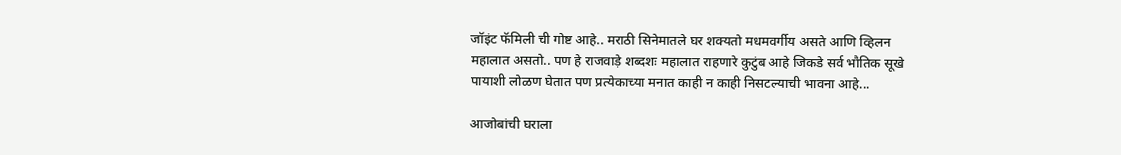जॉइंट फॅमिली ची गोष्ट आहे.. मराठी सिनेमातले घर शक्यतो मधमवर्गीय असते आणि व्हिलन महालात असतो.. पण हे राजवाड़े शब्दशः महालात राहणारे कुटुंब आहे जिकडे सर्व भौतिक सूखे पायाशी लोळण घेतात पण प्रत्येकाच्या मनात काही न काही निसटल्याची भावना आहे...

आजोबांची घराला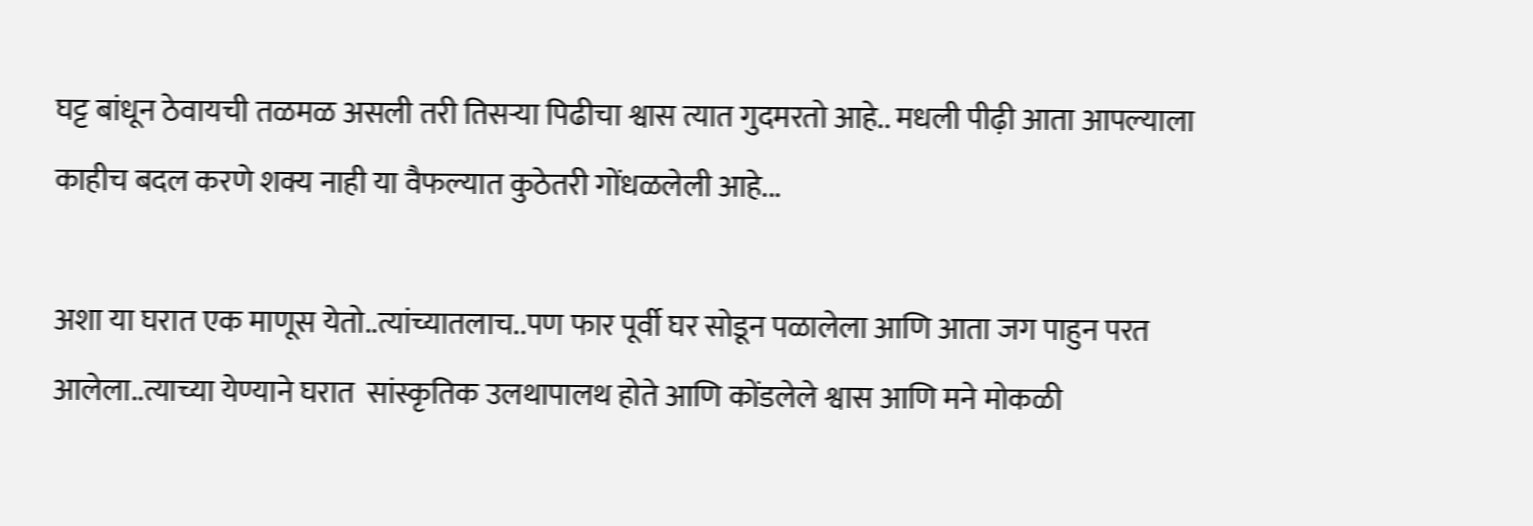घट्ट बांधून ठेवायची तळमळ असली तरी तिसऱ्या पिढीचा श्वास त्यात गुदमरतो आहे.. मधली पीढ़ी आता आपल्याला काहीच बदल करणे शक्य नाही या वैफल्यात कुठेतरी गोंधळलेली आहे...

अशा या घरात एक माणूस येतो..त्यांच्यातलाच..पण फार पूर्वी घर सोडून पळालेला आणि आता जग पाहुन परत आलेला..त्याच्या येण्याने घरात  सांस्कृतिक उलथापालथ होते आणि कोंडलेले श्वास आणि मने मोकळी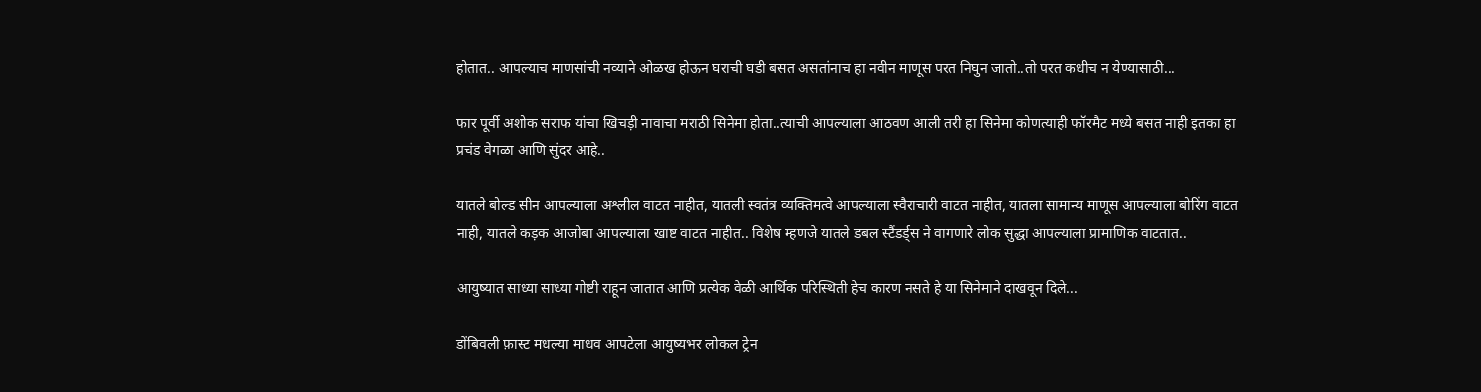होतात.. आपल्याच माणसांची नव्याने ओळख होऊन घराची घडी बसत असतांनाच हा नवीन माणूस परत निघुन जातो..तो परत कधीच न येण्यासाठी...

फार पूर्वी अशोक सराफ यांचा खिचड़ी नावाचा मराठी सिनेमा होता..त्याची आपल्याला आठवण आली तरी हा सिनेमा कोणत्याही फॉरमैट मध्ये बसत नाही इतका हा प्रचंड वेगळा आणि सुंदर आहे..

यातले बोल्ड सीन आपल्याला अश्लील वाटत नाहीत, यातली स्वतंत्र व्यक्तिमत्वे आपल्याला स्वैराचारी वाटत नाहीत, यातला सामान्य माणूस आपल्याला बोरिंग वाटत नाही, यातले कड़क आजोबा आपल्याला खाष्ट वाटत नाहीत.. विशेष म्हणजे यातले डबल स्टैंडर्ड्स ने वागणारे लोक सुद्धा आपल्याला प्रामाणिक वाटतात..

आयुष्यात साध्या साध्या गोष्टी राहून जातात आणि प्रत्येक वेळी आर्थिक परिस्थिती हेच कारण नसते हे या सिनेमाने दाखवून दिले...

डोंबिवली फ़ास्ट मधल्या माधव आपटेला आयुष्यभर लोकल ट्रेन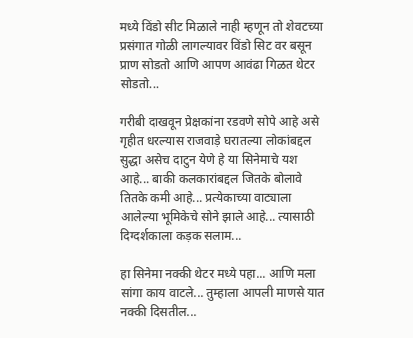मध्ये विंडो सीट मिळाले नाही म्हणून तो शेवटच्या प्रसंगात गोळी लागल्यावर विंडो सिट वर बसून प्राण सोडतो आणि आपण आवंढा गिळत थेटर सोडतो...

गरीबी दाखवून प्रेक्षकांना रडवणे सोपे आहे असे गृहीत धरल्यास राजवाड़े घरातल्या लोकांबद्दल सुद्धा असेच दाटुन येणे हे या सिनेमाचे यश आहे... बाकी कलकारांबद्दल जितके बोलावे तितके कमी आहे... प्रत्येकाच्या वाट्याला आलेल्या भूमिकेचे सोने झाले आहे... त्यासाठी दिग्दर्शकाला कड़क सलाम...

हा सिनेमा नक्की थेटर मध्ये पहा... आणि मला सांगा काय वाटले... तुम्हाला आपली माणसे यात नक्की दिसतील...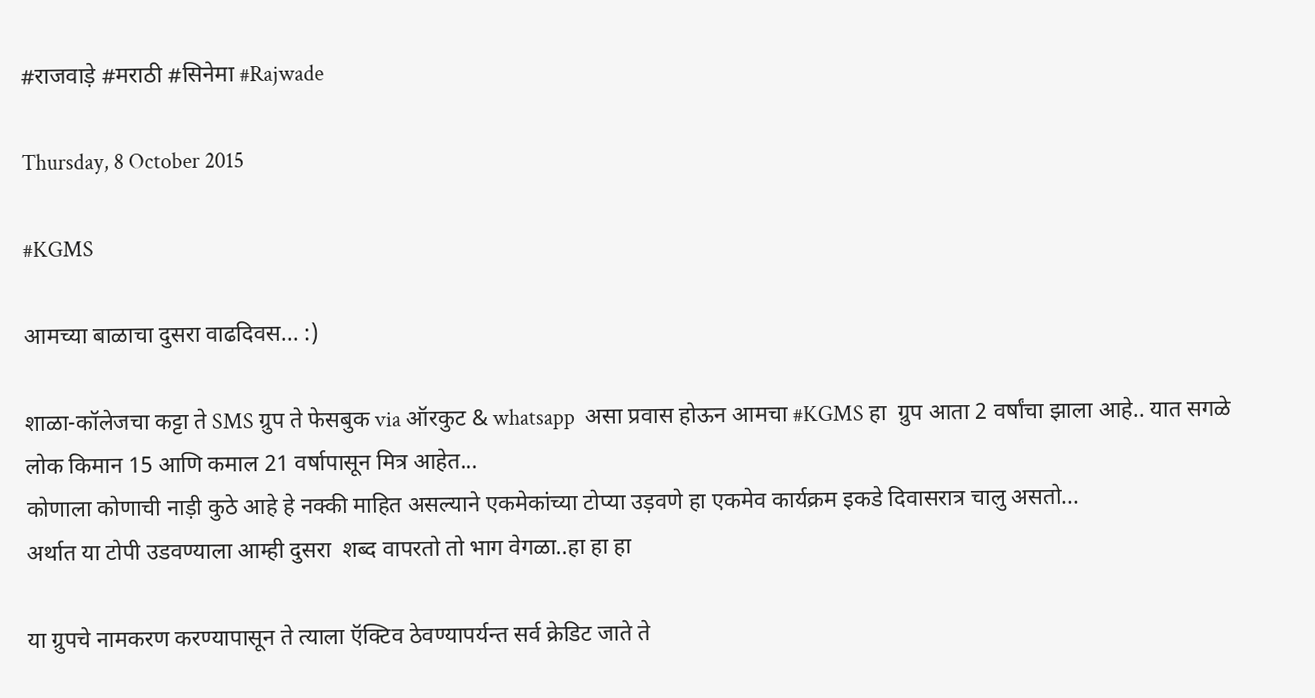#राजवाड़े #मराठी #सिनेमा #Rajwade

Thursday, 8 October 2015

#KGMS

आमच्या बाळाचा दुसरा वाढदिवस... :)

शाळा-कॉलेजचा कट्टा ते SMS ग्रुप ते फेसबुक via ऑरकुट & whatsapp  असा प्रवास होऊन आमचा #KGMS हा  ग्रुप आता 2 वर्षांचा झाला आहे.. यात सगळे लोक किमान 15 आणि कमाल 21 वर्षापासून मित्र आहेत...
कोणाला कोणाची नाड़ी कुठे आहे हे नक्की माहित असल्याने एकमेकांच्या टोप्या उड़वणे हा एकमेव कार्यक्रम इकडे दिवासरात्र चालु असतो...
अर्थात या टोपी उडवण्याला आम्ही दुसरा  शब्द वापरतो तो भाग वेगळा..हा हा हा

या ग्रुपचे नामकरण करण्यापासून ते त्याला ऍक्टिव ठेवण्यापर्यन्त सर्व क्रेडिट जाते ते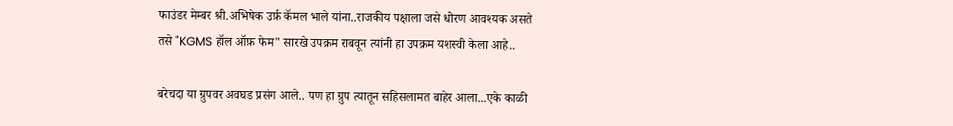फाउंडर मेम्बर श्री.अभिषेक उर्फ़ कॅमल भाले यांना..राजकीय पक्षाला जसे धोरण आवश्यक असते तसे "KGMS हॉल ऑफ़ फेम" सारखे उपक्रम राबवून त्यांनी हा उपक्रम यशस्वी केला आहे..

बरेचदा या ग्रुपवर अवघड प्रसंग आले.. पण हा ग्रुप त्यातून सहिसलामत बाहेर आला...एके काळी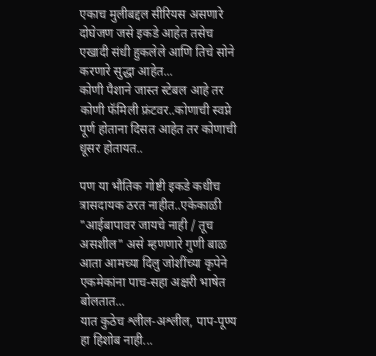एकाच मुलीबद्दल सीरियस असणारे दोघेजण जसे इकडे आहेत तसेच एखादी संधी हुकलेले आणि तिचे सोने करणारे सुद्धा आहेत...
कोणी पैशाने जास्त स्टेबल आहे तर कोणी फॅमिली फ्रंटवर..कोणाची स्वप्ने पूर्ण होताना दिसत आहेत तर कोणाची धूसर होतायत..

पण या भौतिक गोष्टी इकडे कधीच त्रासदायक ठरत नाहीत..एकेकाळी  "आईबापावर जायचे नाही / तूच असशील" असे म्हणणारे गुणी बाळ आता आमच्या दिलु जोशींच्या कृपेने एकमेकांना पाच-सहा अक्षरी भाषेत बोलतात...
यात कुठेच श्लील-अश्लील, पाप-पूण्य हा हिशोब नाही...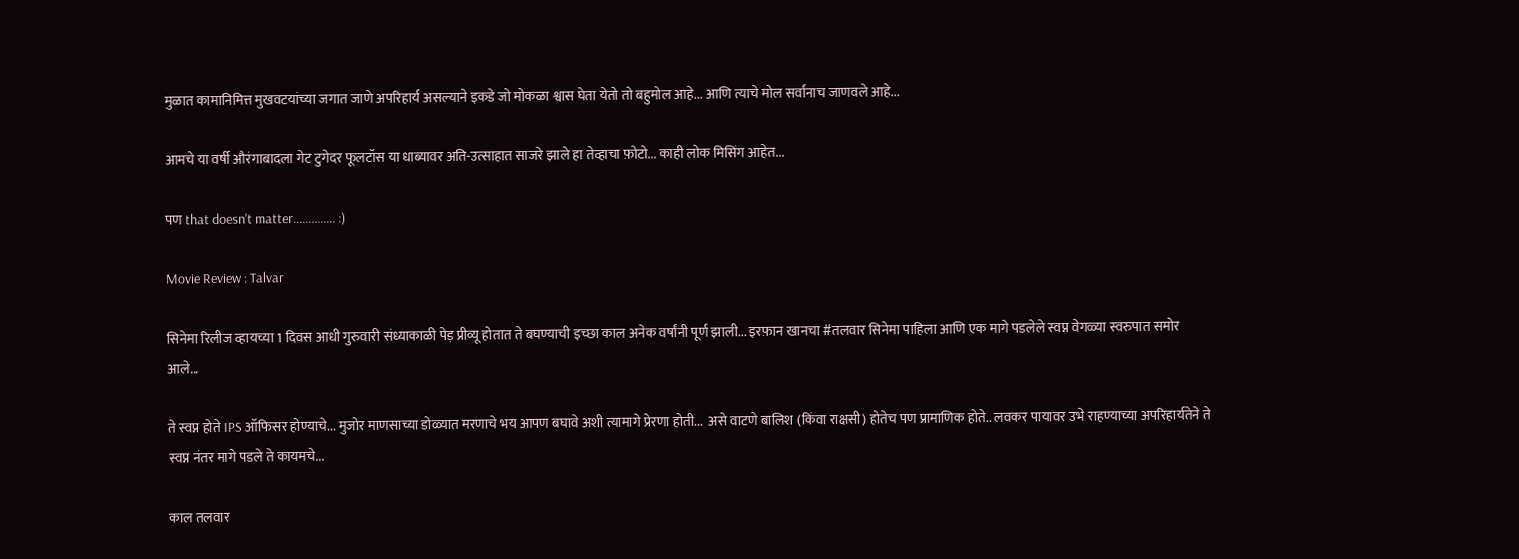मुळात कामानिमित्त मुखवटयांच्या जगात जाणे अपरिहार्य असल्याने इकडे जो मोकळा श्वास घेता येतो तो बहुमोल आहे... आणि त्याचे मोल सर्वांनाच जाणवले आहे...

आमचे या वर्षी औरंगाबादला गेट टुगेदर फूलटॉस या धाब्यावर अति-उत्साहात साजरे झाले हा तेव्हाचा फ़ोटो... काही लोक मिसिंग आहेत...

पण that doesn't matter.............. :)

Movie Review : Talvar

सिनेमा रिलीज व्हायच्या 1 दिवस आधी गुरुवारी संध्याकाळी पेड़ प्रीव्यू होतात ते बघण्याची इच्छा काल अनेक वर्षांनी पूर्ण झाली... इरफ़ान खानचा #तलवार सिनेमा पाहिला आणि एक मागे पडलेले स्वप्न वेगळ्या स्वरुपात समोर आले...

ते स्वप्न होते IPS ऑफिसर होण्याचे... मुजोर माणसाच्या डोळ्यात मरणाचे भय आपण बघावे अशी त्यामागे प्रेरणा होती...  असे वाटणे बालिश (किंवा राक्षसी) होतेच पण प्रामाणिक होते.. लवकर पायावर उभे राहण्याच्या अपरिहार्यतेने ते स्वप्न नंतर मागे पडले ते कायमचे...

काल तलवार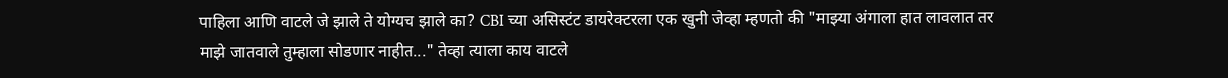पाहिला आणि वाटले जे झाले ते योग्यच झाले का? CBI च्या असिस्टंट डायरेक्टरला एक खुनी जेव्हा म्हणतो की "माझ्या अंगाला हात लावलात तर माझे जातवाले तुम्हाला सोडणार नाहीत..." तेव्हा त्याला काय वाटले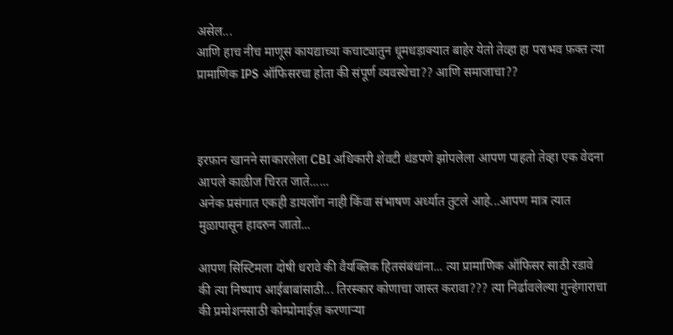असेल...
आणि हाच नीच माणूस कायद्याच्या कचाट्यातुन धूमधड़ाक्यात बाहेर येतो तेव्हा हा पराभव फ़क्त त्या प्रामाणिक IPS ऑफिसरचा होता की संपूर्ण व्यवस्थेचा?? आणि समाजाचा??



इरफ़ान खानने साकारलेला CBI अधिकारी शेवटी थंडपणे झोपलेला आपण पाहतो तेव्हा एक वेदना आपले काळीज चिरत जाते......
अनेक प्रसंगात एकही डायलॉग नाही किंवा संभाषण अर्ध्यात तुटले आहे...आपण मात्र त्यात मुळापासून हादरुन जातो...

आपण सिस्टिमला दोषी धरावे की वैयक्तिक हितसंबंधांना... त्या प्रामाणिक ऑफिसर साठी रडावे की त्या निष्पाप आईबाबांसाठी... तिरस्कार कोणाचा जास्त करावा??? त्या निर्ढावलेल्या गुन्हेगाराचा की प्रमोशनसाठी कोम्प्रोमाईज़ करणाऱ्या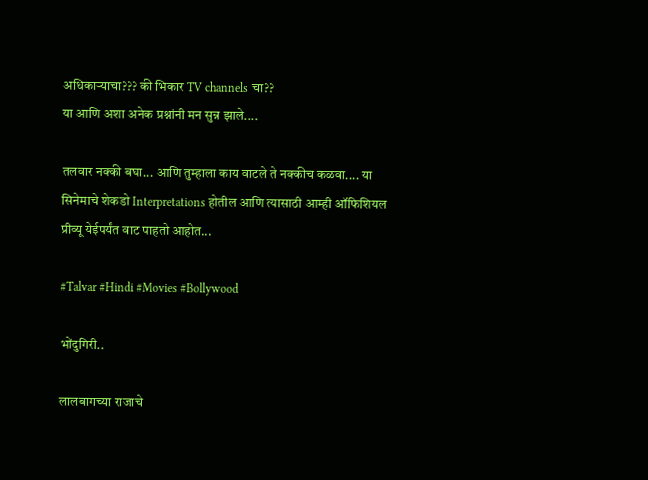अधिकाऱ्याचा??? की भिकार TV channels चा??
या आणि अशा अनेक प्रश्नांनी मन सुन्न झाले....

तलवार नक्की बघा... आणि तुम्हाला काय वाटले ते नक्कीच कळवा.... या सिनेमाचे शेकडो Interpretations होतील आणि त्यासाठी आम्ही ऑफिशियल प्रीव्यू येईपर्यंत वाट पाहतो आहोत...

#Talvar #Hindi #Movies #Bollywood

भोंदुगिरी..

लालबागच्या राजाचे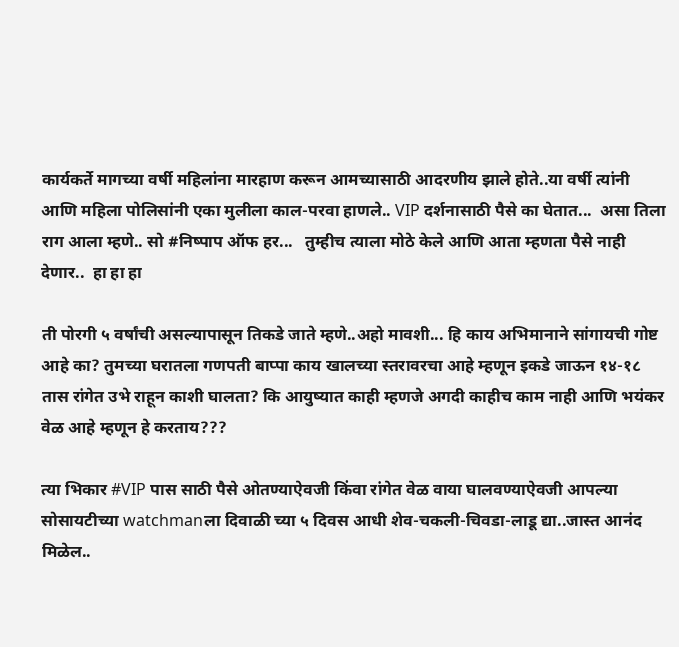कार्यकर्ते मागच्या वर्षी महिलांना मारहाण करून आमच्यासाठी आदरणीय झाले होते..या वर्षी त्यांनी आणि महिला पोलिसांनी एका मुलीला काल-परवा हाणले.. VIP दर्शनासाठी पैसे का घेतात...  असा तिला राग आला म्हणे.. सो #निष्पाप ऑफ हर...   तुम्हीच त्याला मोठे केले आणि आता म्हणता पैसे नाही देणार..  हा हा हा

ती पोरगी ५ वर्षांची असल्यापासून तिकडे जाते म्हणे..अहो मावशी... हि काय अभिमानाने सांगायची गोष्ट आहे का? तुमच्या घरातला गणपती बाप्पा काय खालच्या स्तरावरचा आहे म्हणून इकडे जाऊन १४-१८ तास रांगेत उभे राहून काशी घालता? कि आयुष्यात काही म्हणजे अगदी काहीच काम नाही आणि भयंकर वेळ आहे म्हणून हे करताय???

त्या भिकार #VIP पास साठी पैसे ओतण्याऐवजी किंवा रांगेत वेळ वाया घालवण्याऐवजी आपल्या सोसायटीच्या watchmanला दिवाळी च्या ५ दिवस आधी शेव-चकली-चिवडा-लाडू द्या..जास्त आनंद मिळेल..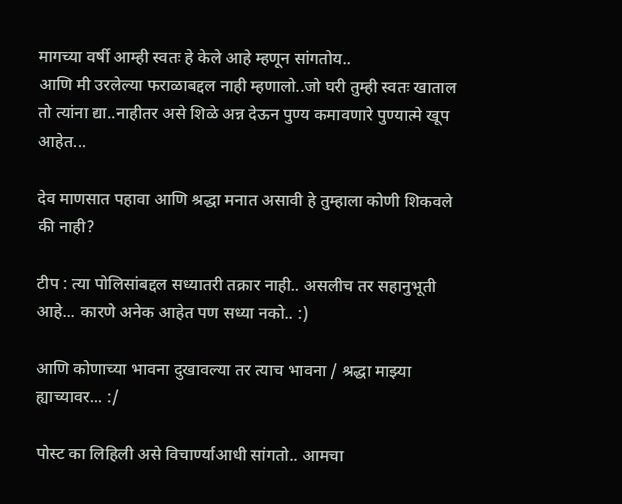मागच्या वर्षी आम्ही स्वतः हे केले आहे म्हणून सांगतोय..
आणि मी उरलेल्या फराळाबद्दल नाही म्हणालो..जो घरी तुम्ही स्वतः खाताल तो त्यांना द्या..नाहीतर असे शिळे अन्न देऊन पुण्य कमावणारे पुण्यात्मे खूप आहेत...

देव माणसात पहावा आणि श्रद्धा मनात असावी हे तुम्हाला कोणी शिकवले की नाही?

टीप : त्या पोलिसांबद्दल सध्यातरी तक्रार नाही.. असलीच तर सहानुभूती आहे... कारणे अनेक आहेत पण सध्या नको.. :)

आणि कोणाच्या भावना दुखावल्या तर त्याच भावना / श्रद्धा माझ्या ह्याच्यावर... :/

पोस्ट का लिहिली असे विचार्ण्याआधी सांगतो.. आमचा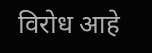विरोध आहे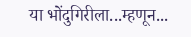या भोंदुगिरीला...म्हणून...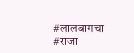#लालबागचा #राजा